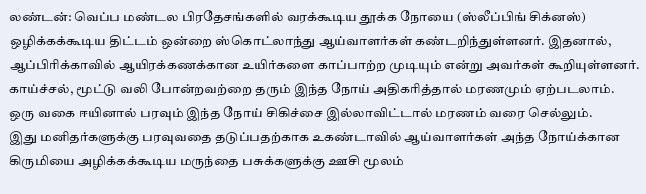லண்டன்: வெப்ப மண்டல பிரதேசங்களில் வரக்கூடிய தூக்க நோயை (ஸ்லீப்பிங் சிக்னஸ்) ஒழிக்கக்கூடிய திட்டம் ஒன்றை ஸ்கொட்லாந்து ஆய்வாளர்கள் கண்டறிந்துள்ளனர். இதனால், ஆப்பிரிக்காவில் ஆயிரக்கணக்கான உயிர்களை காப்பாற்ற முடியும் என்று அவர்கள் கூறியுள்ளனர். காய்ச்சல், மூட்டு வலி போன்றவற்றை தரும் இந்த நோய் அதிகரித்தால் மரணமும் ஏற்படலாம்.
ஒரு வகை ஈயினால் பரவும் இந்த நோய் சிகிச்சை இல்லாவிட்டால் மரணம் வரை செல்லும்.
இது மனிதர்களுக்கு பரவுவதை தடுப்பதற்காக உகண்டாவில் ஆய்வாளர்கள் அந்த நோய்க்கான கிருமியை அழிக்கக்கூடிய மருந்தை பசுக்களுக்கு ஊசி மூலம்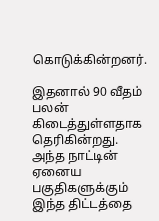கொடுக்கின்றனர்.

இதனால் 90 வீதம் பலன் கிடைத்துள்ளதாக தெரிகின்றது. அந்த நாட்டின் ஏனைய பகுதிகளுக்கும் இந்த திட்டத்தை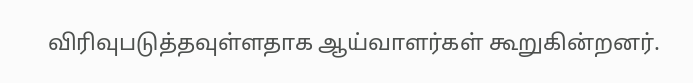விரிவுபடுத்தவுள்ளதாக ஆய்வாளர்கள் கூறுகின்றனர்.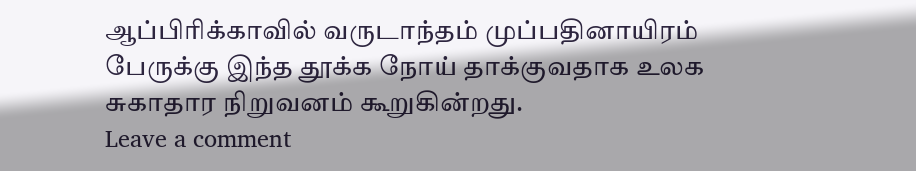ஆப்பிரிக்காவில் வருடாந்தம் முப்பதினாயிரம் பேருக்கு இந்த தூக்க நோய் தாக்குவதாக உலக சுகாதார நிறுவனம் கூறுகின்றது.
Leave a comment